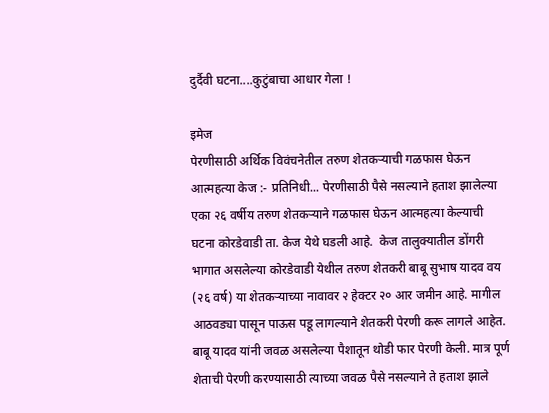दुर्दैवी घटना....कुटुंबाचा आधार गेला !

इमेज
पेरणीसाठी अर्थिक विवंचनेतील तरुण शेतकऱ्याची गळफास घेऊन आत्महत्या केज :- प्रतिनिधी... पेरणीसाठी पैसे नसल्याने हताश झालेल्या एका २६ वर्षीय तरुण शेतकऱ्याने गळफास घेऊन आत्महत्या केल्याची घटना कोरडेवाडी ता. केज येथे घडली आहे.  केज तालुक्यातील डोंगरी भागात असलेल्या कोरडेवाडी येथील तरुण शेतकरी बाबू सुभाष यादव वय (२६ वर्ष) या शेतकऱ्याच्या नावावर २ हेक्टर २० आर जमीन आहे. मागील आठवड्या पासून पाऊस पडू लागल्याने शेतकरी पेरणी करू लागले आहेत. बाबू यादव यांनी जवळ असलेल्या पैशातून थोडी फार पेरणी केली. मात्र पूर्ण शेताची पेरणी करण्यासाठी त्याच्या जवळ पैसे नसल्याने ते हताश झाले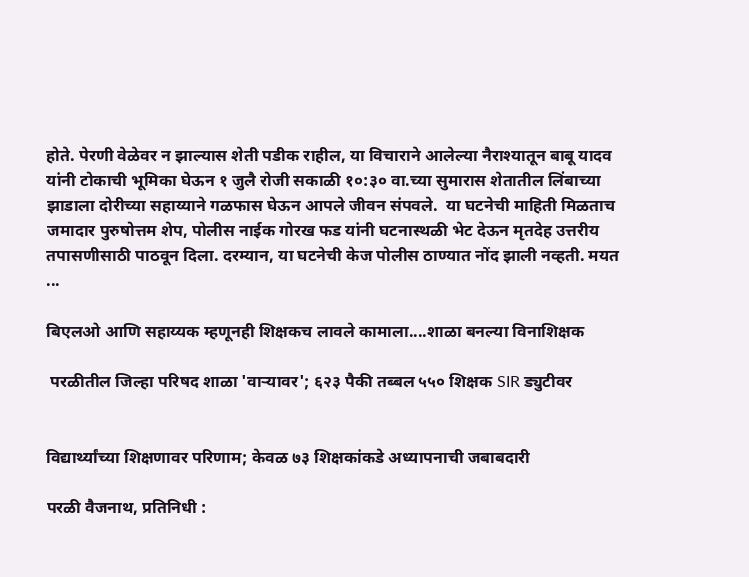होते. पेरणी वेळेवर न झाल्यास शेती पडीक राहील, या विचाराने आलेल्या नैराश्यातून बाबू यादव यांनी टोकाची भूमिका घेऊन १ जुलै रोजी सकाळी १०:३० वा.च्या सुमारास शेतातील लिंबाच्या झाडाला दोरीच्या सहाय्याने गळफास घेऊन आपले जीवन संपवले.  या घटनेची माहिती मिळताच जमादार पुरुषोत्तम शेप, पोलीस नाईक गोरख फड यांनी घटनास्थळी भेट देऊन मृतदेह उत्तरीय तपासणीसाठी पाठवून दिला. दरम्यान, या घटनेची केज पोलीस ठाण्यात नोंद झाली नव्हती. मयत ...

बिएलओ आणि सहाय्यक म्हणूनही शिक्षकच लावले कामाला....शाळा बनल्या विनाशिक्षक

 परळीतील जिल्हा परिषद शाळा 'वाऱ्यावर'; ६२३ पैकी तब्बल ५५० शिक्षक SIR ड्युटीवर


विद्यार्थ्यांच्या शिक्षणावर परिणाम; केवळ ७३ शिक्षकांकडे अध्यापनाची जबाबदारी

परळी वैजनाथ, प्रतिनिधी :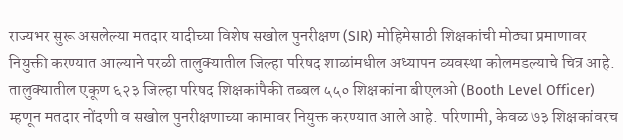राज्यभर सुरू असलेल्या मतदार यादीच्या विशेष सखोल पुनरीक्षण (SIR) मोहिमेसाठी शिक्षकांची मोठ्या प्रमाणावर नियुक्ती करण्यात आल्याने परळी तालुक्यातील जिल्हा परिषद शाळांमधील अध्यापन व्यवस्था कोलमडल्याचे चित्र आहे. तालुक्यातील एकूण ६२३ जिल्हा परिषद शिक्षकांपैकी तब्बल ५५० शिक्षकांना बीएलओ (Booth Level Officer) म्हणून मतदार नोंदणी व सखोल पुनरीक्षणाच्या कामावर नियुक्त करण्यात आले आहे. परिणामी, केवळ ७३ शिक्षकांवरच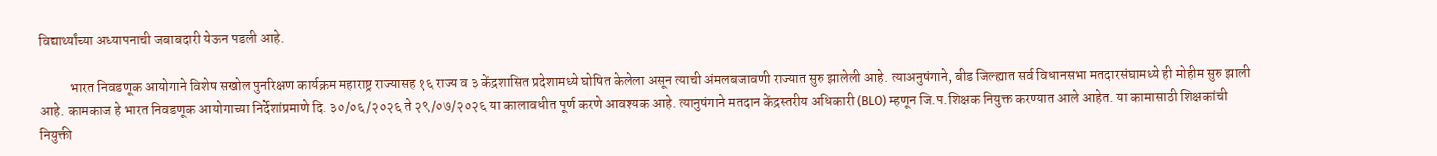विद्यार्थ्यांच्या अध्यापनाची जबाबदारी येऊन पडली आहे.

           भारत निवडणूक आयोगाने विशेष सखोल पुनरिक्षण कार्यक्रम महाराष्ट्र राज्यासह १६ राज्य व ३ केंद्रशासित प्रदेशामध्ये घोषित केलेला असून त्याची अंमलबजावणी राज्यात सुरु झालेली आहे. त्याअनुषंगाने, बीड जिल्ह्यात सर्व विधानसभा मतदारसंघामध्ये ही मोहीम सुरु झाली आहे. कामकाज हे भारत निवडणूक आयोगाच्या निर्देशांप्रमाणे दि. ३०/०६/२०२६ ते २९/०७/२०२६ या कालावधीत पूर्ण करणे आवश्यक आहे. त्यानुषंगाने मतदान केंद्रस्तरीय अधिकारी (BLO) म्हणून जि.प.शिक्षक नियुक्त करण्यात आले आहेत. या कामासाठी शिक्षकांची नियुक्ती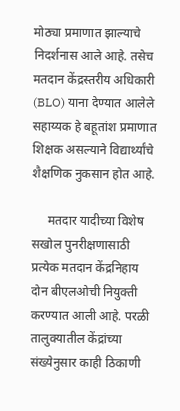मोठ्या प्रमाणात झाल्याचे निदर्शनास आले आहे. तसेच मतदान केंद्रस्तरीय अधिकारी (BLO) याना देण्यात आलेले सहाय्यक हे बहूतांश प्रमाणात शिक्षक असल्याने विद्यार्थ्यांचे शैक्षणिक नुकसान होत आहे.

     मतदार यादीच्या विशेष सखोल पुनरीक्षणासाठी प्रत्येक मतदान केंद्रनिहाय दोन बीएलओची नियुक्ती करण्यात आली आहे. परळी तालुक्यातील केंद्रांच्या संख्येनुसार काही ठिकाणी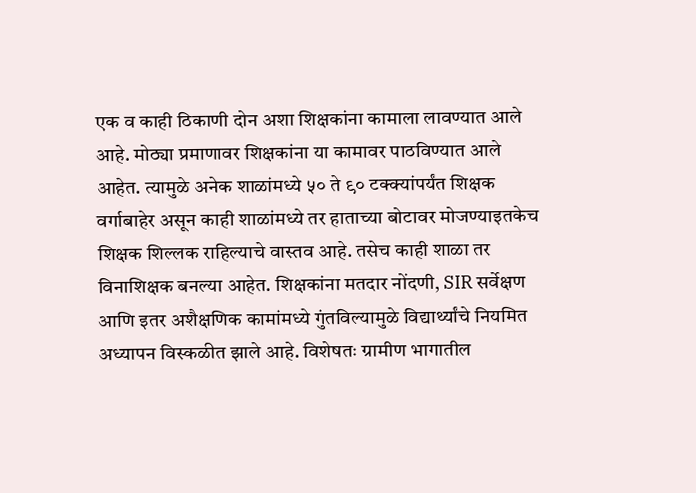एक व काही ठिकाणी दोन अशा शिक्षकांना कामाला लावण्यात आले आहे. मोठ्या प्रमाणावर शिक्षकांना या कामावर पाठविण्यात आले आहेत. त्यामुळे अनेक शाळांमध्ये ५० ते ९० टक्क्यांपर्यंत शिक्षक वर्गाबाहेर असून काही शाळांमध्ये तर हाताच्या बोटावर मोजण्याइतकेच शिक्षक शिल्लक राहिल्याचे वास्तव आहे. तसेच काही शाळा तर विनाशिक्षक बनल्या आहेत. शिक्षकांना मतदार नोंदणी, SIR सर्वेक्षण आणि इतर अशैक्षणिक कामांमध्ये गुंतविल्यामुळे विद्यार्थ्यांचे नियमित अध्यापन विस्कळीत झाले आहे. विशेषतः ग्रामीण भागातील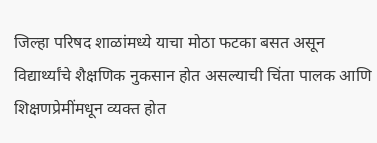जिल्हा परिषद शाळांमध्ये याचा मोठा फटका बसत असून विद्यार्थ्यांचे शैक्षणिक नुकसान होत असल्याची चिंता पालक आणि शिक्षणप्रेमींमधून व्यक्त होत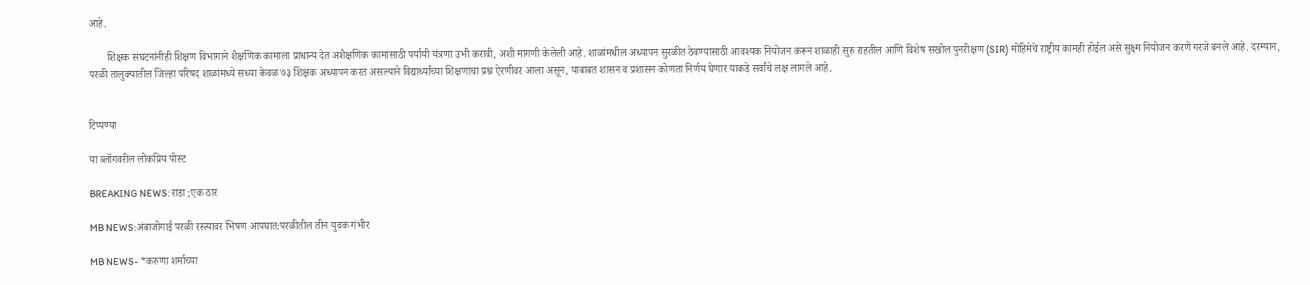आहे.

       शिक्षक संघटनांनीही शिक्षण विभागाने शैक्षणिक कामाला प्राधान्य देत अशैक्षणिक कामांसाठी पर्यायी यंत्रणा उभी करावी, अशी मागणी केलेली आहे. शाळांमधील अध्यापन सुरळीत ठेवण्यासाठी आवश्यक नियोजन करून शाळाही सुरु राहतील आणि विशेष सखोल पुनरीक्षण (SIR) मोहिमेचे राष्ट्रीय कामही होईल असे सुक्ष्म नियोजन करणे गरजे बनले आहे. दरम्यान, परळी तालुक्यातील जिल्हा परिषद शाळांमध्ये सध्या केवळ ७३ शिक्षक अध्यापन करत असल्याने विद्यार्थ्यांच्या शिक्षणाचा प्रश्न ऐरणीवर आला असून, याबाबत शासन व प्रशासन कोणता निर्णय घेणार याकडे सर्वांचे लक्ष लागले आहे.


टिप्पण्या

या ब्लॉगवरील लोकप्रिय पोस्ट

BREAKING NEWS: राडा ;एक ठार

MB NEWS:अंबाजोगाई परळी रस्त्यावर भिषण आपघात:परळीतील तीन युवक गंभीर

MB NEWS- *करुणा शर्माच्या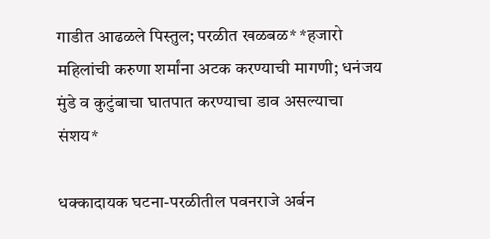गाडीत आढळले पिस्तुल; परळीत खळबळ* *हजारो महिलांची करुणा शर्मांना अटक करण्याची मागणी; धनंजय मुंडे व कुटुंबाचा घातपात करण्याचा डाव असल्याचा संशय*

धक्कादायक घटना-परळीतील पवनराजे अर्बन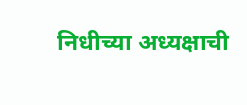निधीच्या अध्यक्षाची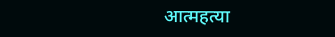आत्महत्या